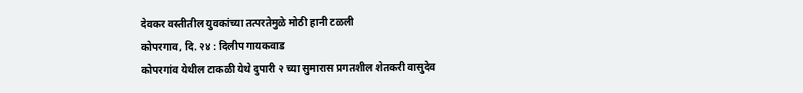देवकर वस्तीतील युवकांच्या तत्परतेमुळे मोठी हानी टळली
कोपरगाव, दि. २४ : दिलीप गायकवाड
कोपरगांव येथील टाकळी येथे दुपारी २ च्या सुमारास प्रगतशील शेतकरी वासुदेव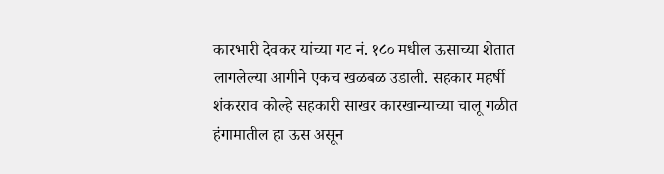कारभारी देवकर यांच्या गट नं. १८० मधील ऊसाच्या शेतात लागलेल्या आगीने एकच खळबळ उडाली. सहकार महर्षी शंकरराव कोल्हे सहकारी साखर कारखान्याच्या चालू गळीत हंगामातील हा ऊस असून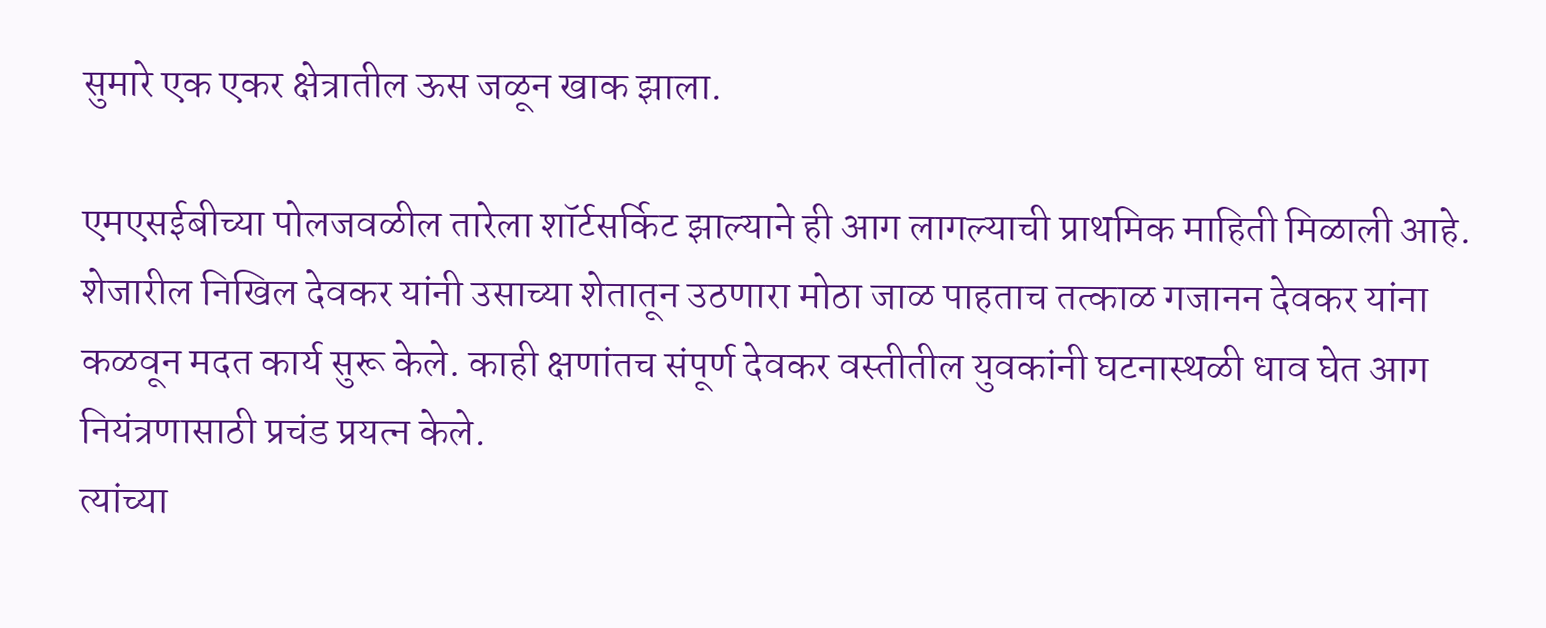सुमारे एक एकर क्षेत्रातील ऊस जळून खाक झाला.

एमएसईबीच्या पोलजवळील तारेला शॉर्टसर्किट झाल्याने ही आग लागल्याची प्राथमिक माहिती मिळाली आहे. शेजारील निखिल देवकर यांनी उसाच्या शेतातून उठणारा मोठा जाळ पाहताच तत्काळ गजानन देवकर यांना कळवून मदत कार्य सुरू केले. काही क्षणांतच संपूर्ण देवकर वस्तीतील युवकांनी घटनास्थळी धाव घेत आग नियंत्रणासाठी प्रचंड प्रयत्न केले.
त्यांच्या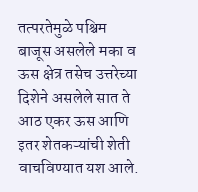तत्परतेमुळे पश्चिम बाजूस असलेले मका व ऊस क्षेत्र तसेच उत्तरेच्या दिशेने असलेले सात ते आठ एकर ऊस आणि इतर शेतकऱ्यांची शेती वाचविण्यात यश आले.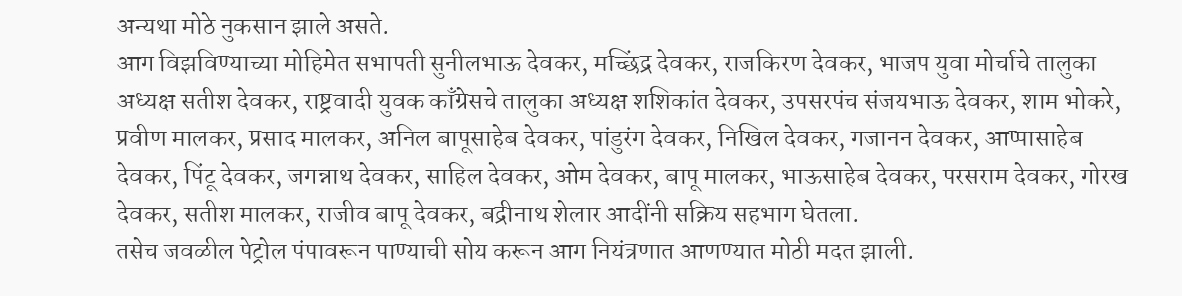अन्यथा मोठे नुकसान झाले असते.
आग विझविण्याच्या मोहिमेत सभापती सुनीलभाऊ देवकर, मच्छिंद्र देवकर, राजकिरण देवकर, भाजप युवा मोर्चाचे तालुका अध्यक्ष सतीश देवकर, राष्ट्रवादी युवक काँग्रेसचे तालुका अध्यक्ष शशिकांत देवकर, उपसरपंच संजयभाऊ देवकर, शाम भोकरे, प्रवीण मालकर, प्रसाद मालकर, अनिल बापूसाहेब देवकर, पांडुरंग देवकर, निखिल देवकर, गजानन देवकर, आप्पासाहेब देवकर, पिंटू देवकर, जगन्नाथ देवकर, साहिल देवकर, ओम देवकर, बापू मालकर, भाऊसाहेब देवकर, परसराम देवकर, गोरख देवकर, सतीश मालकर, राजीव बापू देवकर, बद्रीनाथ शेलार आदींनी सक्रिय सहभाग घेतला.
तसेच जवळील पेट्रोल पंपावरून पाण्याची सोय करून आग नियंत्रणात आणण्यात मोठी मदत झाली.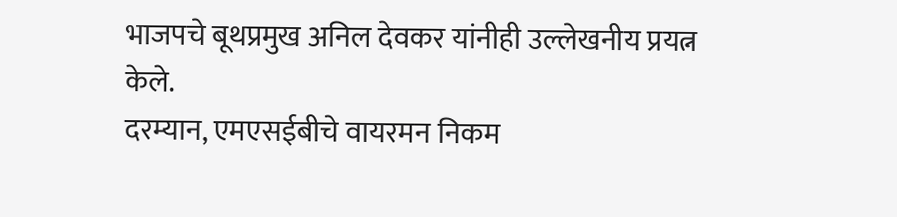भाजपचे बूथप्रमुख अनिल देवकर यांनीही उल्लेखनीय प्रयत्न केले.
दरम्यान, एमएसईबीचे वायरमन निकम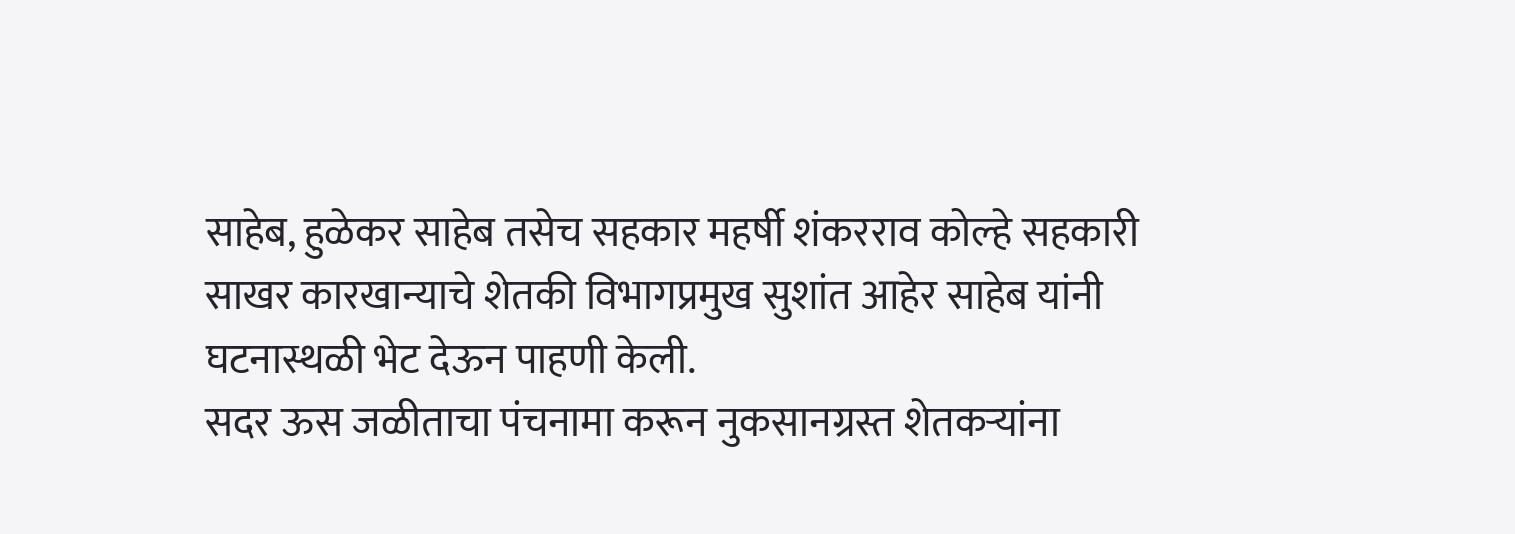साहेब, हुळेकर साहेब तसेच सहकार महर्षी शंकरराव कोल्हे सहकारी साखर कारखान्याचे शेतकी विभागप्रमुख सुशांत आहेर साहेब यांनी घटनास्थळी भेट देऊन पाहणी केली.
सदर ऊस जळीताचा पंचनामा करून नुकसानग्रस्त शेतकऱ्यांना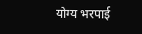योग्य भरपाई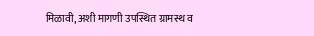मिळावी, अशी मागणी उपस्थित ग्रामस्थ व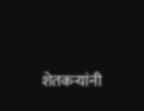शेतकऱ्यांनी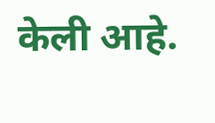केली आहे.